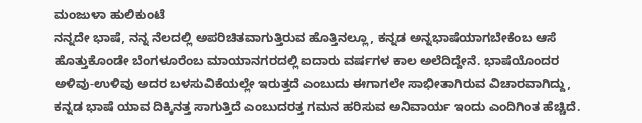ಮಂಜುಳಾ ಹುಲಿಕುಂಟೆ
ನನ್ನದೇ ಭಾಷೆ, ನನ್ನ ನೆಲದಲ್ಲಿ ಅಪರಿಚಿತವಾಗುತ್ತಿರುವ ಹೊತ್ತಿನಲ್ಲೂ, ಕನ್ನಡ ಅನ್ನಭಾಷೆಯಾಗಬೇಕೆಂಬ ಆಸೆ ಹೊತ್ತುಕೊಂಡೇ ಬೆಂಗಳೂರೆಂಬ ಮಾಯಾನಗರದಲ್ಲಿ ಐದಾರು ವರ್ಷಗಳ ಕಾಲ ಅಲೆದಿದ್ದೇನೆ. ಭಾಷೆಯೊಂದರ ಅಳಿವು-ಉಳಿವು ಅದರ ಬಳಸುವಿಕೆಯಲ್ಲೇ ಇರುತ್ತದೆ ಎಂಬುದು ಈಗಾಗಲೇ ಸಾಭೀತಾಗಿರುವ ವಿಚಾರವಾಗಿದ್ದು, ಕನ್ನಡ ಭಾಷೆ ಯಾವ ದಿಕ್ಕಿನತ್ತ ಸಾಗುತ್ತಿದೆ ಎಂಬುದರತ್ತ ಗಮನ ಹರಿಸುವ ಅನಿವಾರ್ಯ ಇಂದು ಎಂದಿಗಿಂತ ಹೆಚ್ಚಿದೆ.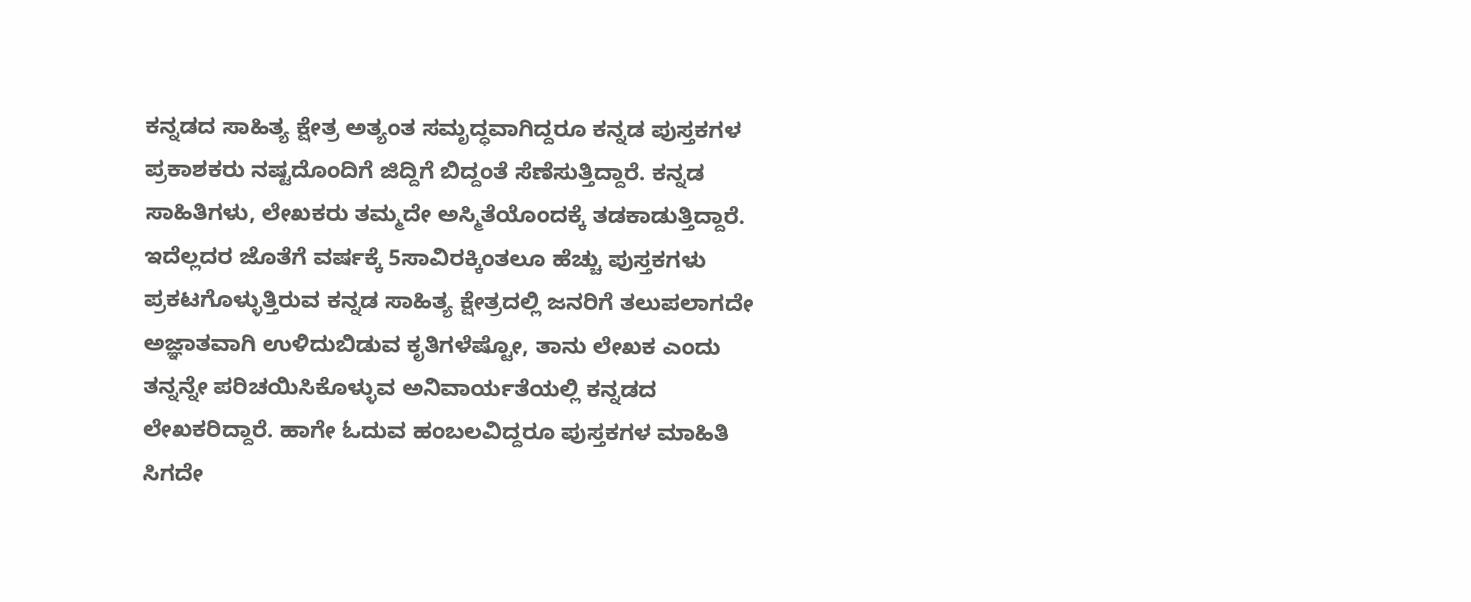ಕನ್ನಡದ ಸಾಹಿತ್ಯ ಕ್ಷೇತ್ರ ಅತ್ಯಂತ ಸಮೃದ್ಧವಾಗಿದ್ದರೂ ಕನ್ನಡ ಪುಸ್ತಕಗಳ ಪ್ರಕಾಶಕರು ನಷ್ಟದೊಂದಿಗೆ ಜಿದ್ದಿಗೆ ಬಿದ್ದಂತೆ ಸೆಣೆಸುತ್ತಿದ್ದಾರೆ. ಕನ್ನಡ ಸಾಹಿತಿಗಳು, ಲೇಖಕರು ತಮ್ಮದೇ ಅಸ್ಮಿತೆಯೊಂದಕ್ಕೆ ತಡಕಾಡುತ್ತಿದ್ದಾರೆ.
ಇದೆಲ್ಲದರ ಜೊತೆಗೆ ವರ್ಷಕ್ಕೆ 5ಸಾವಿರಕ್ಕಿಂತಲೂ ಹೆಚ್ಚು ಪುಸ್ತಕಗಳು ಪ್ರಕಟಗೊಳ್ಳುತ್ತಿರುವ ಕನ್ನಡ ಸಾಹಿತ್ಯ ಕ್ಷೇತ್ರದಲ್ಲಿ ಜನರಿಗೆ ತಲುಪಲಾಗದೇ ಅಜ್ಞಾತವಾಗಿ ಉಳಿದುಬಿಡುವ ಕೃತಿಗಳೆಷ್ಟೋ, ತಾನು ಲೇಖಕ ಎಂದು ತನ್ನನ್ನೇ ಪರಿಚಯಿಸಿಕೊಳ್ಳುವ ಅನಿವಾರ್ಯತೆಯಲ್ಲಿ ಕನ್ನಡದ ಲೇಖಕರಿದ್ದಾರೆ. ಹಾಗೇ ಓದುವ ಹಂಬಲವಿದ್ದರೂ ಪುಸ್ತಕಗಳ ಮಾಹಿತಿ ಸಿಗದೇ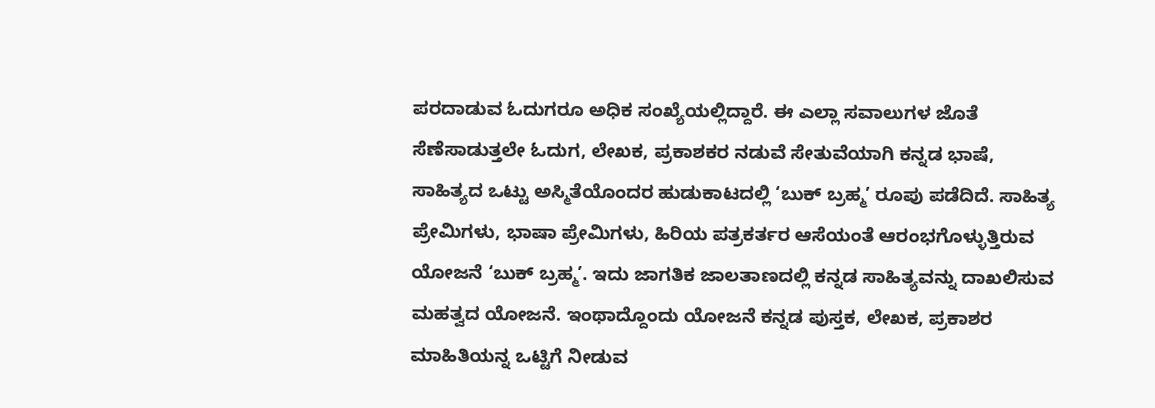ಪರದಾಡುವ ಓದುಗರೂ ಅಧಿಕ ಸಂಖ್ಯೆಯಲ್ಲಿದ್ದಾರೆ. ಈ ಎಲ್ಲಾ ಸವಾಲುಗಳ ಜೊತೆ ಸೆಣೆಸಾಡುತ್ತಲೇ ಓದುಗ, ಲೇಖಕ, ಪ್ರಕಾಶಕರ ನಡುವೆ ಸೇತುವೆಯಾಗಿ ಕನ್ನಡ ಭಾಷೆ, ಸಾಹಿತ್ಯದ ಒಟ್ಟು ಅಸ್ಮಿತೆಯೊಂದರ ಹುಡುಕಾಟದಲ್ಲಿ ‘ಬುಕ್ ಬ್ರಹ್ಮ’ ರೂಪು ಪಡೆದಿದೆ. ಸಾಹಿತ್ಯ ಪ್ರೇಮಿಗಳು, ಭಾಷಾ ಪ್ರೇಮಿಗಳು, ಹಿರಿಯ ಪತ್ರಕರ್ತರ ಆಸೆಯಂತೆ ಆರಂಭಗೊಳ್ಳುತ್ತಿರುವ ಯೋಜನೆ ‘ಬುಕ್ ಬ್ರಹ್ಮ’. ಇದು ಜಾಗತಿಕ ಜಾಲತಾಣದಲ್ಲಿ ಕನ್ನಡ ಸಾಹಿತ್ಯವನ್ನು ದಾಖಲಿಸುವ ಮಹತ್ವದ ಯೋಜನೆ. ಇಂಥಾದ್ದೊಂದು ಯೋಜನೆ ಕನ್ನಡ ಪುಸ್ತಕ, ಲೇಖಕ, ಪ್ರಕಾಶರ ಮಾಹಿತಿಯನ್ನ ಒಟ್ಟಿಗೆ ನೀಡುವ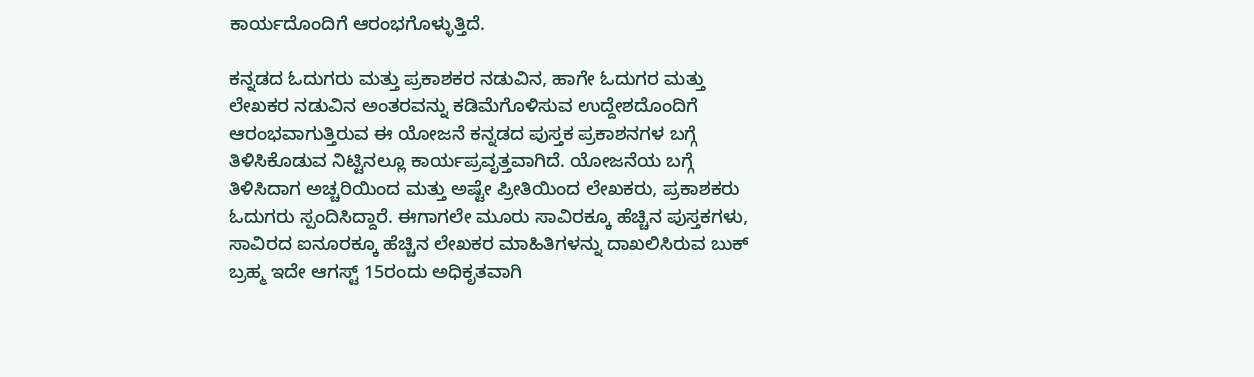ಕಾರ್ಯದೊಂದಿಗೆ ಆರಂಭಗೊಳ್ಳುತ್ತಿದೆ.

ಕನ್ನಡದ ಓದುಗರು ಮತ್ತು ಪ್ರಕಾಶಕರ ನಡುವಿನ, ಹಾಗೇ ಓದುಗರ ಮತ್ತು ಲೇಖಕರ ನಡುವಿನ ಅಂತರವನ್ನು ಕಡಿಮೆಗೊಳಿಸುವ ಉದ್ದೇಶದೊಂದಿಗೆ ಆರಂಭವಾಗುತ್ತಿರುವ ಈ ಯೋಜನೆ ಕನ್ನಡದ ಪುಸ್ತಕ ಪ್ರಕಾಶನಗಳ ಬಗ್ಗೆ ತಿಳಿಸಿಕೊಡುವ ನಿಟ್ಟಿನಲ್ಲೂ ಕಾರ್ಯಪ್ರವೃತ್ತವಾಗಿದೆ. ಯೋಜನೆಯ ಬಗ್ಗೆ ತಿಳಿಸಿದಾಗ ಅಚ್ಚರಿಯಿಂದ ಮತ್ತು ಅಷ್ಟೇ ಪ್ರೀತಿಯಿಂದ ಲೇಖಕರು, ಪ್ರಕಾಶಕರು ಓದುಗರು ಸ್ಪಂದಿಸಿದ್ದಾರೆ. ಈಗಾಗಲೇ ಮೂರು ಸಾವಿರಕ್ಕೂ ಹೆಚ್ಚಿನ ಪುಸ್ತಕಗಳು, ಸಾವಿರದ ಐನೂರಕ್ಕೂ ಹೆಚ್ಚಿನ ಲೇಖಕರ ಮಾಹಿತಿಗಳನ್ನು ದಾಖಲಿಸಿರುವ ಬುಕ್ ಬ್ರಹ್ಮ ಇದೇ ಆಗಸ್ಟ್ 15ರಂದು ಅಧಿಕೃತವಾಗಿ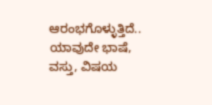ಆರಂಭಗೊಳ್ಳುತ್ತಿದೆ..
ಯಾವುದೇ ಭಾಷೆ, ವಸ್ತು, ವಿಷಯ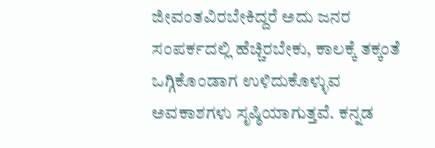ಜೀವಂತವಿರಬೇಕಿದ್ದರೆ ಅದು ಜನರ ಸಂಪರ್ಕದಲ್ಲಿ ಹೆಚ್ಚಿರಬೇಕು, ಕಾಲಕ್ಕೆ ತಕ್ಕಂತೆ ಒಗ್ಗಿಕೊಂಡಾಗ ಉಳಿದುಕೊಳ್ಳುವ ಅವಕಾಶಗಳು ಸೃಷ್ಠಿಯಾಗುತ್ತವೆ. ಕನ್ನಡ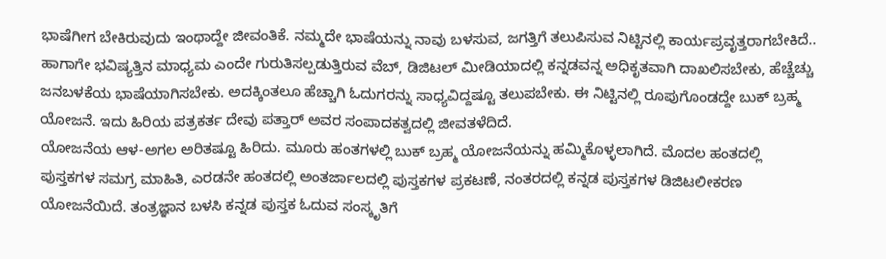ಭಾಷೆಗೀಗ ಬೇಕಿರುವುದು ಇಂಥಾದ್ದೇ ಜೀವಂತಿಕೆ. ನಮ್ಮದೇ ಭಾಷೆಯನ್ನು ನಾವು ಬಳಸುವ, ಜಗತ್ತಿಗೆ ತಲುಪಿಸುವ ನಿಟ್ಟಿನಲ್ಲಿ ಕಾರ್ಯಪ್ರವೃತ್ತರಾಗಬೇಕಿದೆ.. ಹಾಗಾಗೇ ಭವಿಷ್ಯತ್ತಿನ ಮಾಧ್ಯಮ ಎಂದೇ ಗುರುತಿಸಲ್ಪಡುತ್ತಿರುವ ವೆಬ್, ಡಿಜಿಟಲ್ ಮೀಡಿಯಾದಲ್ಲಿ ಕನ್ನಡವನ್ನ ಅಧಿಕೃತವಾಗಿ ದಾಖಲಿಸಬೇಕು, ಹೆಚ್ಚೆಚ್ಚು ಜನಬಳಕೆಯ ಭಾಷೆಯಾಗಿಸಬೇಕು. ಅದಕ್ಕಿಂತಲೂ ಹೆಚ್ಚಾಗಿ ಓದುಗರನ್ನು ಸಾಧ್ಯವಿದ್ದಷ್ಟೂ ತಲುಪಬೇಕು. ಈ ನಿಟ್ಟಿನಲ್ಲಿ ರೂಪುಗೊಂಡದ್ದೇ ಬುಕ್ ಬ್ರಹ್ಮ ಯೋಜನೆ. ಇದು ಹಿರಿಯ ಪತ್ರಕರ್ತ ದೇವು ಪತ್ತಾರ್ ಅವರ ಸಂಪಾದಕತ್ವದಲ್ಲಿ ಜೀವತಳೆದಿದೆ.
ಯೋಜನೆಯ ಆಳ-ಅಗಲ ಅರಿತಷ್ಟೂ ಹಿರಿದು. ಮೂರು ಹಂತಗಳಲ್ಲಿ ಬುಕ್ ಬ್ರಹ್ಮ ಯೋಜನೆಯನ್ನು ಹಮ್ಮಿಕೊಳ್ಳಲಾಗಿದೆ. ಮೊದಲ ಹಂತದಲ್ಲಿ ಪುಸ್ತಕಗಳ ಸಮಗ್ರ ಮಾಹಿತಿ, ಎರಡನೇ ಹಂತದಲ್ಲಿ ಅಂತರ್ಜಾಲದಲ್ಲಿ ಪುಸ್ತಕಗಳ ಪ್ರಕಟಣೆ, ನಂತರದಲ್ಲಿ ಕನ್ನಡ ಪುಸ್ತಕಗಳ ಡಿಜಿಟಲೀಕರಣ ಯೋಜನೆಯಿದೆ. ತಂತ್ರಜ್ಞಾನ ಬಳಸಿ ಕನ್ನಡ ಪುಸ್ತಕ ಓದುವ ಸಂಸ್ಕೃತಿಗೆ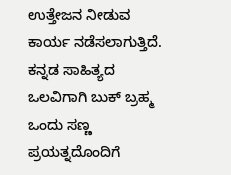ಉತ್ತೇಜನ ನೀಡುವ ಕಾರ್ಯ ನಡೆಸಲಾಗುತ್ತಿದೆ. ಕನ್ನಡ ಸಾಹಿತ್ಯದ ಒಲವಿಗಾಗಿ ಬುಕ್ ಬ್ರಹ್ಮ ಒಂದು ಸಣ್ಣ ಪ್ರಯತ್ನದೊಂದಿಗೆ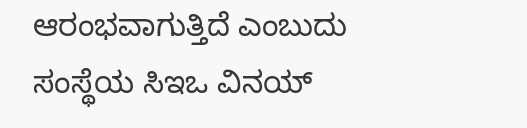ಆರಂಭವಾಗುತ್ತಿದೆ ಎಂಬುದು ಸಂಸ್ಥೆಯ ಸಿಇಒ ವಿನಯ್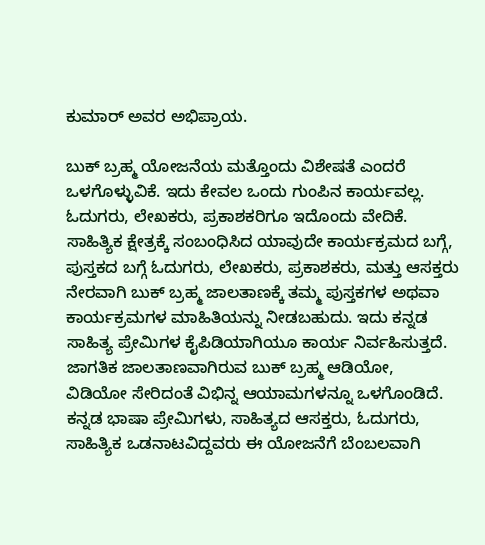ಕುಮಾರ್ ಅವರ ಅಭಿಪ್ರಾಯ.

ಬುಕ್ ಬ್ರಹ್ಮ ಯೋಜನೆಯ ಮತ್ತೊಂದು ವಿಶೇಷತೆ ಎಂದರೆ ಒಳಗೊಳ್ಳುವಿಕೆ. ಇದು ಕೇವಲ ಒಂದು ಗುಂಪಿನ ಕಾರ್ಯವಲ್ಲ. ಓದುಗರು, ಲೇಖಕರು, ಪ್ರಕಾಶಕರಿಗೂ ಇದೊಂದು ವೇದಿಕೆ. ಸಾಹಿತ್ಯಿಕ ಕ್ಷೇತ್ರಕ್ಕೆ ಸಂಬಂಧಿಸಿದ ಯಾವುದೇ ಕಾರ್ಯಕ್ರಮದ ಬಗ್ಗೆ, ಪುಸ್ತಕದ ಬಗ್ಗೆ ಓದುಗರು, ಲೇಖಕರು, ಪ್ರಕಾಶಕರು, ಮತ್ತು ಆಸಕ್ತರು ನೇರವಾಗಿ ಬುಕ್ ಬ್ರಹ್ಮ ಜಾಲತಾಣಕ್ಕೆ ತಮ್ಮ ಪುಸ್ತಕಗಳ ಅಥವಾ ಕಾರ್ಯಕ್ರಮಗಳ ಮಾಹಿತಿಯನ್ನು ನೀಡಬಹುದು. ಇದು ಕನ್ನಡ ಸಾಹಿತ್ಯ ಪ್ರೇಮಿಗಳ ಕೈಪಿಡಿಯಾಗಿಯೂ ಕಾರ್ಯ ನಿರ್ವಹಿಸುತ್ತದೆ. ಜಾಗತಿಕ ಜಾಲತಾಣವಾಗಿರುವ ಬುಕ್ ಬ್ರಹ್ಮ ಆಡಿಯೋ, ವಿಡಿಯೋ ಸೇರಿದಂತೆ ವಿಭಿನ್ನ ಆಯಾಮಗಳನ್ನೂ ಒಳಗೊಂಡಿದೆ.
ಕನ್ನಡ ಭಾಷಾ ಪ್ರೇಮಿಗಳು, ಸಾಹಿತ್ಯದ ಆಸಕ್ತರು, ಓದುಗರು, ಸಾಹಿತ್ಯಿಕ ಒಡನಾಟವಿದ್ದವರು ಈ ಯೋಜನೆಗೆ ಬೆಂಬಲವಾಗಿ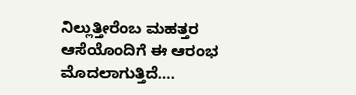ನಿಲ್ಲುತ್ತೀರೆಂಬ ಮಹತ್ತರ ಆಸೆಯೊಂದಿಗೆ ಈ ಆರಂಭ ಮೊದಲಾಗುತ್ತಿದೆ….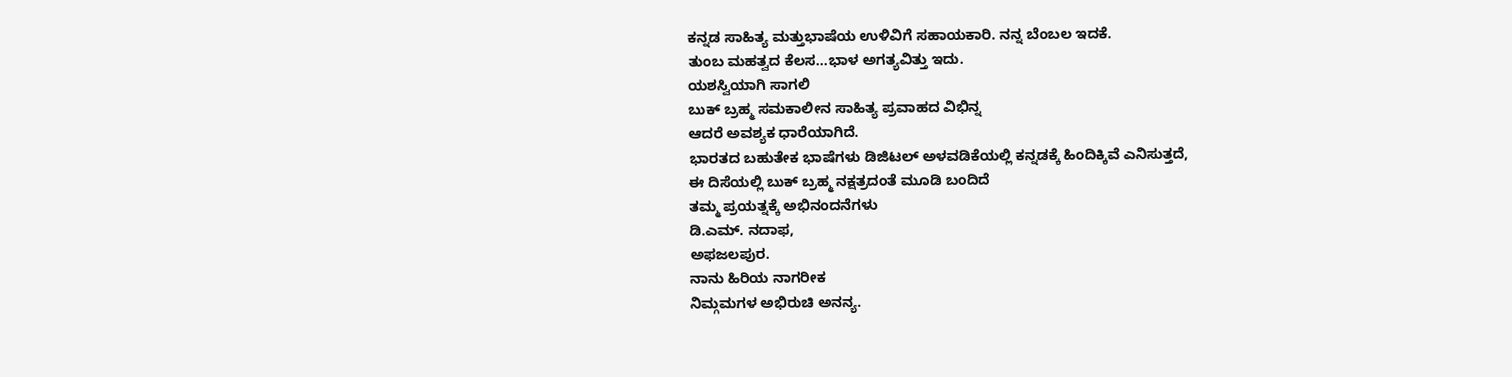ಕನ್ನಡ ಸಾಹಿತ್ಯ ಮತ್ತುಭಾಷೆಯ ಉಳಿವಿಗೆ ಸಹಾಯಕಾರಿ. ನನ್ನ ಬೆಂಬಲ ಇದಕೆ.
ತುಂಬ ಮಹತ್ವದ ಕೆಲಸ…ಭಾಳ ಅಗತ್ಯವಿತ್ತು ಇದು.
ಯಶಸ್ವಿಯಾಗಿ ಸಾಗಲಿ
ಬುಕ್ ಬ್ರಹ್ಮ ಸಮಕಾಲೀನ ಸಾಹಿತ್ಯ ಪ್ರವಾಹದ ವಿಭಿನ್ನ
ಆದರೆ ಅವಶ್ಯಕ ಧಾರೆಯಾಗಿದೆ.
ಭಾರತದ ಬಹುತೇಕ ಭಾಷೆಗಳು ಡಿಜಿಟಲ್ ಅಳವಡಿಕೆಯಲ್ಲಿ ಕನ್ನಡಕ್ಕೆ ಹಿಂದಿಕ್ಕಿವೆ ಎನಿಸುತ್ತದೆ,
ಈ ದಿಸೆಯಲ್ಲಿ ಬುಕ್ ಬ್ರಹ್ಮ ನಕ್ಷತ್ರದಂತೆ ಮೂಡಿ ಬಂದಿದೆ
ತಮ್ಮ ಪ್ರಯತ್ನಕ್ಕೆ ಅಭಿನಂದನೆಗಳು
ಡಿ.ಎಮ್. ನದಾಫ,
ಅಫಜಲಪುರ.
ನಾನು ಹಿರಿಯ ನಾಗರೀಕ
ನಿಮ್ಗಮಗಳ ಅಭಿರುಚಿ ಅನನ್ಯ.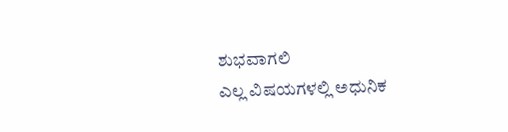ಶುಭವಾಗಲಿ
ಎಲ್ಲ ವಿಷಯಗಳಲ್ಲಿ ಅಧುನಿಕ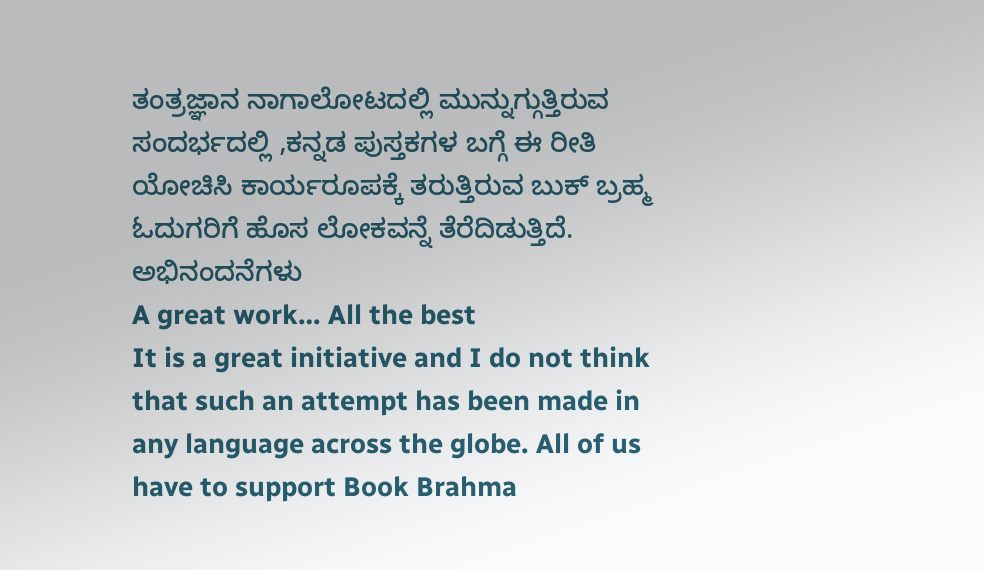ತಂತ್ರಜ್ಞಾನ ನಾಗಾಲೋಟದಲ್ಲಿ ಮುನ್ನುಗ್ಗುತ್ತಿರುವ ಸಂದರ್ಭದಲ್ಲಿ ,ಕನ್ನಡ ಪುಸ್ತಕಗಳ ಬಗ್ಗೆ ಈ ರೀತಿ ಯೋಚಿಸಿ ಕಾರ್ಯರೂಪಕ್ಕೆ ತರುತ್ತಿರುವ ಬುಕ್ ಬ್ರಹ್ಮ ಓದುಗರಿಗೆ ಹೊಸ ಲೋಕವನ್ನೆ ತೆರೆದಿಡುತ್ತಿದೆ.
ಅಭಿನಂದನೆಗಳು
A great work… All the best
It is a great initiative and I do not think that such an attempt has been made in any language across the globe. All of us have to support Book Brahma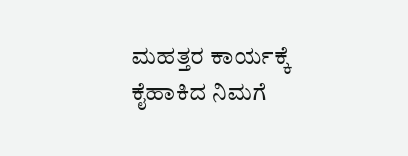ಮಹತ್ತರ ಕಾರ್ಯಕ್ಕೆ ಕೈಹಾಕಿದ ನಿಮಗೆ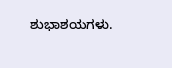ಶುಭಾಶಯಗಳು.